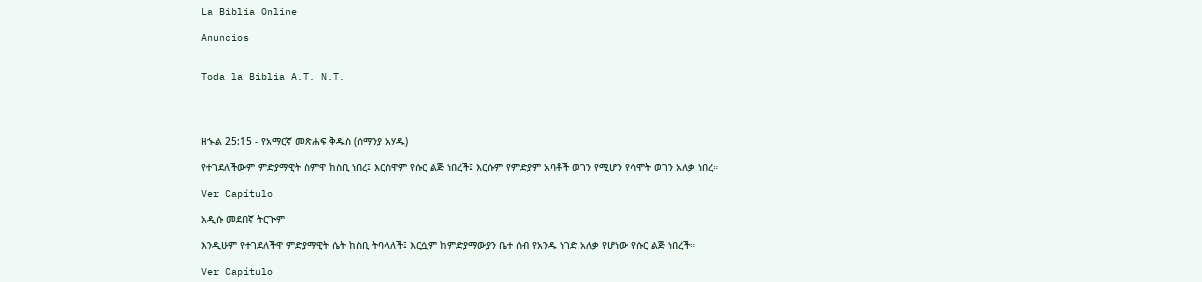La Biblia Online

Anuncios


Toda la Biblia A.T. N.T.




ዘኍል 25:15 - የአማርኛ መጽሐፍ ቅዱስ (ሰማንያ አሃዱ)

የተገደለችውም ምድያማዊት ስምዋ ከስቢ ነበረ፤ እርስዋም የሱር ልጅ ነበረች፤ እርሱም የምድያም አባቶች ወገን የሚሆን የሳሞት ወገን አለቃ ነበረ።

Ver Capítulo

አዲሱ መደበኛ ትርጒም

እንዲሁም የተገደለችዋ ምድያማዊት ሴት ከስቢ ትባላለች፤ እርሷም ከምድያማውያን ቤተ ሰብ የአንዱ ነገድ አለቃ የሆነው የሱር ልጅ ነበረች።

Ver Capítulo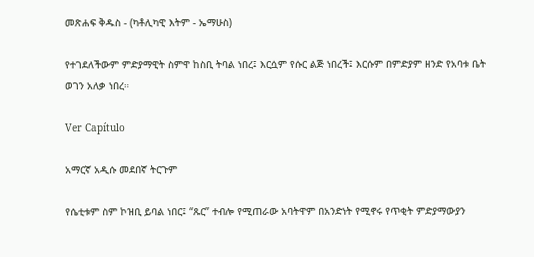መጽሐፍ ቅዱስ - (ካቶሊካዊ እትም - ኤማሁስ)

የተገደለችውም ምድያማዊት ስምዋ ከስቢ ትባል ነበረ፤ እርሷም የሱር ልጅ ነበረች፤ እርሱም በምድያም ዘንድ የአባቱ ቤት ወገን አለቃ ነበረ።

Ver Capítulo

አማርኛ አዲሱ መደበኛ ትርጉም

የሴቲቱም ስም ኮዝቢ ይባል ነበር፤ “ጹር” ተብሎ የሚጠራው አባትዋም በአንድነት የሚኖሩ የጥቂት ምድያማውያን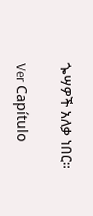ጐሣዎች አለቃ ነበር።

Ver Capítulo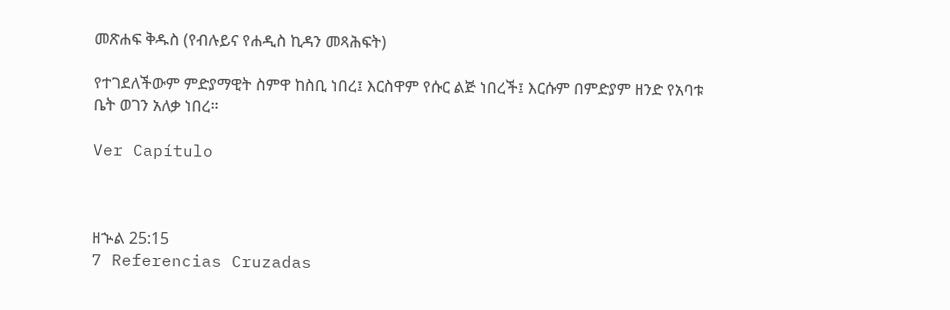መጽሐፍ ቅዱስ (የብሉይና የሐዲስ ኪዳን መጻሕፍት)

የተገደለችውም ምድያማዊት ስምዋ ከስቢ ነበረ፤ እርስዋም የሱር ልጅ ነበረች፤ እርሱም በምድያም ዘንድ የአባቱ ቤት ወገን አለቃ ነበረ።

Ver Capítulo



ዘኍል 25:15
7 Referencias Cruzadas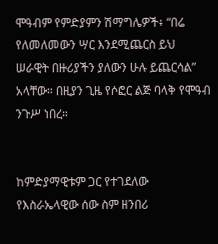ሞዓብም የምድያምን ሽማግሌዎች፥ “በሬ የለመለመውን ሣር እንደሚጨርስ ይህ ሠራዊት በዙሪያችን ያለውን ሁሉ ይጨርሳል” አላቸው። በዚያን ጊዜ የሶፎር ልጅ ባላቅ የሞዓብ ንጉሥ ነበረ።


ከምድያማዊቱም ጋር የተገደለው የእስራኤላዊው ሰው ስም ዘንበሪ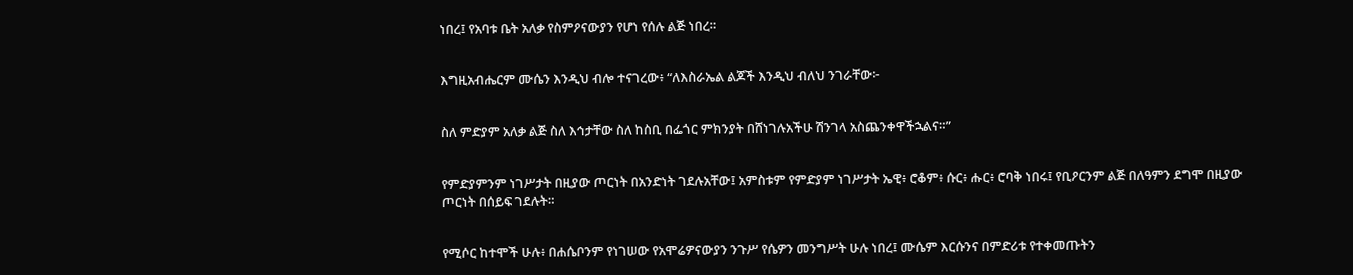ነበረ፤ የአባቱ ቤት አለቃ የስምዖናውያን የሆነ የሰሉ ልጅ ነበረ።


እግዚአብሔርም ሙሴን እንዲህ ብሎ ተናገረው፥ “ለእስራኤል ልጆች እንዲህ ብለህ ንገራቸው፦


ስለ ምድያም አለቃ ልጅ ስለ እኅታቸው ስለ ከስቢ በፌጎር ምክንያት በሸነገሉአችሁ ሽንገላ አስጨንቀዋችኋልና።”


የምድያምንም ነገሥታት በዚያው ጦርነት በአንድነት ገደሉአቸው፤ አምስቱም የምድያም ነገሥታት ኤዊ፥ ሮቆም፥ ሱር፥ ሑር፥ ሮባቅ ነበሩ፤ የቢዖርንም ልጅ በለዓምን ደግሞ በዚያው ጦርነት በሰይፍ ገደሉት።


የሚሶር ከተሞች ሁሉ፥ በሐሴቦንም የነገሠው የአሞሬዎናውያን ንጉሥ የሴዎን መንግሥት ሁሉ ነበረ፤ ሙሴም እርሱንና በምድሪቱ የተቀመጡትን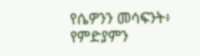የሴዎንን መሳፍንት፥ የምድያምን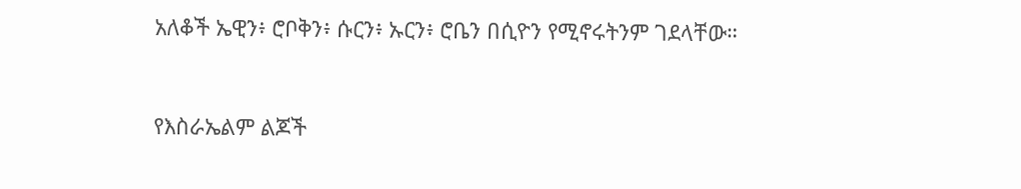አለቆች ኤዊን፥ ሮቦቅን፥ ሱርን፥ ኡርን፥ ሮቤን በሲዮን የሚኖሩትንም ገደላቸው።


የእስራኤልም ልጆች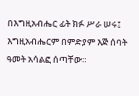በእግዚአብሔር ፊት ክፉ ሥራ ሠሩ፤ እግዚአብሔርም በምድያም እጅ ሰባት ዓመት አሳልፎ ሰጣቸው።